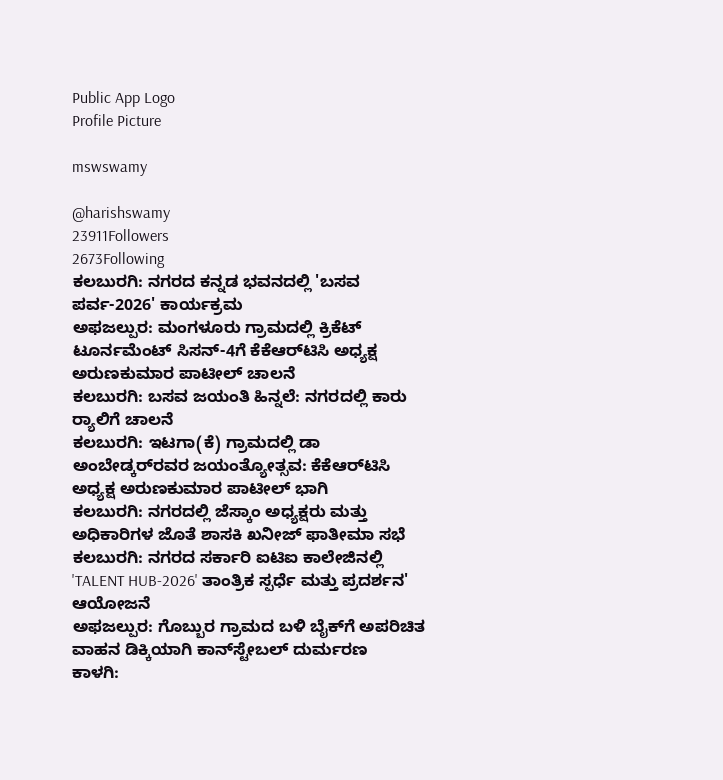Public App Logo
Profile Picture

mswswamy

@harishswamy
23911Followers
2673Following
ಕಲಬುರಗಿ: ನಗರದ ಕನ್ನಡ ಭವನದಲ್ಲಿ 'ಬಸವ ಪರ್ವ-2026' ಕಾರ್ಯಕ್ರಮ
ಅಫಜಲ್ಪುರ: ಮಂಗಳೂರು ಗ್ರಾಮದಲ್ಲಿ ಕ್ರಿಕೆಟ್ ಟೂರ್ನಮೆಂಟ್ ಸಿಸನ್-4ಗೆ ಕೆಕೆಆರ್‌ಟಿಸಿ ಅಧ್ಯಕ್ಷ ಅರುಣಕುಮಾರ ಪಾಟೀಲ್ ಚಾಲನೆ
ಕಲಬುರಗಿ: ಬಸವ ಜಯಂತಿ ಹಿನ್ನಲೆ: ನಗರದಲ್ಲಿ ಕಾರು ರ‌್ಯಾಲಿಗೆ ಚಾಲನೆ
ಕಲಬುರಗಿ: ಇಟಗಾ(ಕೆ) ಗ್ರಾಮದಲ್ಲಿ ಡಾ ಅಂಬೇಡ್ಕರ್‌ರವರ ಜಯಂತ್ಯೋತ್ಸವ: ಕೆಕೆಆರ್‌ಟಿಸಿ ಅಧ್ಯಕ್ಷ ಅರುಣಕುಮಾರ ಪಾಟೀಲ್ ಭಾಗಿ
ಕಲಬುರಗಿ: ನಗರದಲ್ಲಿ ಜೆಸ್ಕಾಂ ಅಧ್ಯಕ್ಷರು ಮತ್ತು ಅಧಿಕಾರಿಗಳ ಜೊತೆ ಶಾಸಕಿ ಖನೀಜ್ ಫಾತೀಮಾ ಸಭೆ
ಕಲಬುರಗಿ: ನಗರದ ಸರ್ಕಾರಿ ಐಟಿಐ ಕಾಲೇಜಿನಲ್ಲಿ 'TALENT HUB-2026' ತಾಂತ್ರಿಕ ಸ್ಪರ್ಧೆ ಮತ್ತು ಪ್ರದರ್ಶನ' ಆಯೋಜನೆ
ಅಫಜಲ್ಪುರ: ಗೊಬ್ಬುರ ಗ್ರಾಮದ ಬಳಿ ಬೈಕ್‌ಗೆ ಅಪರಿಚಿತ ವಾಹನ ಡಿಕ್ಕಿಯಾಗಿ ಕಾನ್‌ಸ್ಟೇಬಲ್ ದುರ್ಮರಣ
ಕಾಳಗಿ: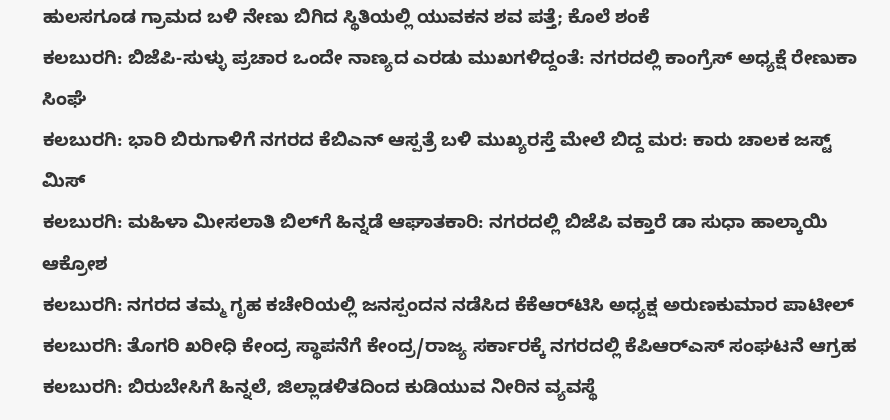ಹುಲಸಗೂಡ ಗ್ರಾಮದ ಬಳಿ ನೇಣು ಬಿಗಿದ ಸ್ಥಿತಿಯಲ್ಲಿ ಯುವಕನ ಶವ ಪತ್ತೆ; ಕೊಲೆ ಶಂಕೆ
ಕಲಬುರಗಿ: ಬಿಜೆಪಿ-ಸುಳ್ಳು ಪ್ರಚಾರ ಒಂದೇ ನಾಣ್ಯದ ಎರಡು ಮುಖಗಳಿದ್ದಂತೆ: ನಗರದಲ್ಲಿ ಕಾಂಗ್ರೆಸ್ ಅಧ್ಯಕ್ಷೆ ರೇಣುಕಾ ಸಿಂಘೆ
ಕಲಬುರಗಿ: ಭಾರಿ ಬಿರುಗಾಳಿಗೆ ನಗರದ ಕೆಬಿಎನ್ ಆಸ್ಪತ್ರೆ ಬಳಿ ಮುಖ್ಯರಸ್ತೆ ಮೇಲೆ ಬಿದ್ದ ಮರ: ಕಾರು ಚಾಲಕ ಜಸ್ಟ್ ಮಿಸ್
ಕಲಬುರಗಿ: ಮಹಿಳಾ ಮೀಸಲಾತಿ ಬಿಲ್‌ಗೆ ಹಿನ್ನಡೆ ಆಘಾತಕಾರಿ: ನಗರದಲ್ಲಿ ಬಿಜೆಪಿ ವಕ್ತಾರೆ ಡಾ ಸುಧಾ ಹಾಲ್ಕಾಯಿ ಆಕ್ರೋಶ
ಕಲಬುರಗಿ: ನಗರದ ತಮ್ಮ ಗೃಹ ಕಚೇರಿಯಲ್ಲಿ ಜನಸ್ಪಂದನ ನಡೆಸಿದ ಕೆಕೆಆರ್‌ಟಿಸಿ ಅಧ್ಯಕ್ಷ ಅರುಣಕುಮಾರ ಪಾಟೀಲ್
ಕಲಬುರಗಿ: ತೊಗರಿ ಖರೀಧಿ ಕೇಂದ್ರ ಸ್ಥಾಪನೆಗೆ ಕೇಂದ್ರ/ರಾಜ್ಯ ಸರ್ಕಾರಕ್ಕೆ ನಗರದಲ್ಲಿ ಕೆಪಿಆರ್‌ಎಸ್ ಸಂಘಟನೆ ಆಗ್ರಹ
ಕಲಬುರಗಿ: ಬಿರುಬೇಸಿಗೆ ಹಿನ್ನಲೆ, ಜಿಲ್ಲಾಡಳಿತದಿಂದ ಕುಡಿಯುವ ನೀರಿನ ವ್ಯವಸ್ಥೆ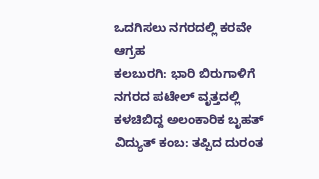ಒದಗಿಸಲು ನಗರದಲ್ಲಿ ಕರವೇ ಆಗ್ರಹ
ಕಲಬುರಗಿ: ಭಾರಿ ಬಿರುಗಾಳಿಗೆ ನಗರದ ಪಟೇಲ್ ವೃತ್ತದಲ್ಲಿ ಕಳಚಿಬಿದ್ದ ಅಲಂಕಾರಿಕ ಬೃಹತ್ ವಿದ್ಯುತ್ ಕಂಬ: ತಪ್ಪಿದ ದುರಂತ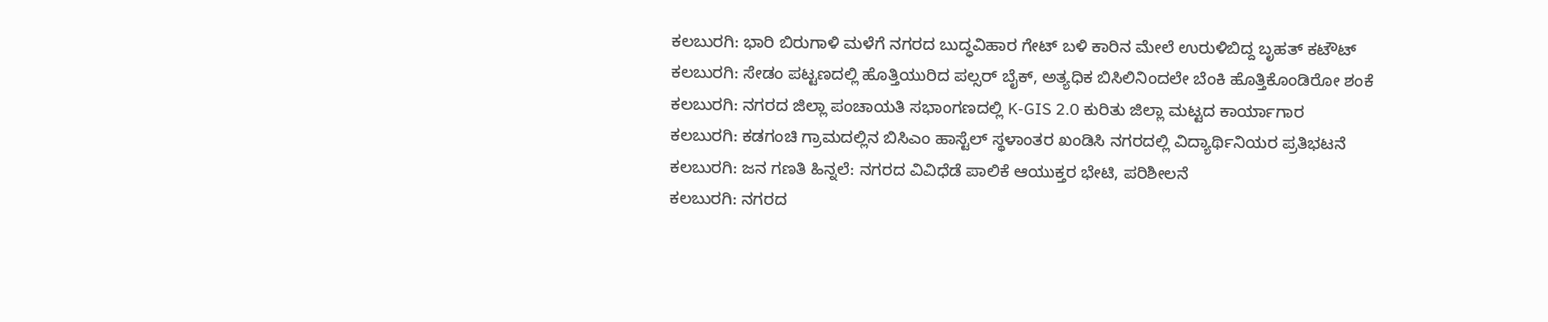ಕಲಬುರಗಿ: ಭಾರಿ ಬಿರುಗಾಳಿ ಮಳೆಗೆ ನಗರದ ಬುದ್ಧವಿಹಾರ ಗೇಟ್ ಬಳಿ ಕಾರಿನ ಮೇಲೆ ಉರುಳಿಬಿದ್ದ ಬೃಹತ್ ಕಟೌಟ್
ಕಲಬುರಗಿ: ಸೇಡಂ ಪಟ್ಟಣದಲ್ಲಿ ಹೊತ್ತಿಯುರಿದ ಪಲ್ಸರ್ ಬೈಕ್, ಅತ್ಯಧಿಕ ಬಿಸಿಲಿನಿಂದಲೇ ಬೆಂಕಿ ಹೊತ್ತಿಕೊಂಡಿರೋ ಶಂಕೆ
ಕಲಬುರಗಿ: ನಗರದ ಜಿಲ್ಲಾ ಪಂಚಾಯತಿ ಸಭಾಂಗಣದಲ್ಲಿ K-GIS 2.0 ಕುರಿತು ಜಿಲ್ಲಾ ಮಟ್ಟದ ಕಾರ್ಯಾಗಾರ
ಕಲಬುರಗಿ: ಕಡಗಂಚಿ ಗ್ರಾಮದಲ್ಲಿನ ಬಿಸಿಎಂ ಹಾಸ್ಟೆಲ್ ಸ್ಥಳಾಂತರ ಖಂಡಿಸಿ ನಗರದಲ್ಲಿ ವಿದ್ಯಾರ್ಥಿನಿಯರ ಪ್ರತಿಭಟನೆ
ಕಲಬುರಗಿ: ಜನ ಗಣತಿ ಹಿನ್ನಲೆ: ನಗರದ ವಿವಿಧೆಡೆ ಪಾಲಿಕೆ ಆಯುಕ್ತರ ಭೇಟಿ, ಪರಿಶೀಲನೆ
ಕಲಬುರಗಿ: ನಗರದ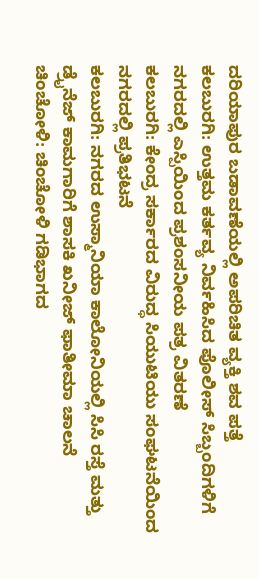ದರಿಯಾಪುರ ಬಡಾವಣೆಯಲ್ಲಿ ಅಪರಿಚಿತ ವ್ಯಕ್ತಿ ಶವ ಪತ್ತೆ
ಕಲಬುರಗಿ: ಉತ್ತಮ ಕರ್ತವ್ಯ ನಿರ್ವಹಿಸಿದ ಪೊಲೀಸ್ ಸಿಬ್ಬಂದಿಗಳಿಗೆ ನಗರದಲ್ಲಿ ಎಸ್ಪಿಯಿಂದ ಪ್ರಶಂಸನೀಯ ಪತ್ರ ವಿತರಣೆ
ಕಲಬುರಗಿ: ಕೇಂದ್ರ ಸರ್ಕಾರದ ವಿರುದ್ಧ ಸಿಯುಟಿಯು ಸಂಘಟನೆಯಿಂದ ನಗರದಲ್ಲಿ ಪ್ರತಿಭಟನೆ
ಕಲಬುರಗಿ: ನಗರದ ಉಸ್ಮಾನಿಯಾ ಕಾಲೋನಿಯಲ್ಲಿ ಸಿಸಿ ರಸ್ತೆ ಮತ್ತು ಡ್ರೈನೆಜ್ ಕಾಮಗಾರಿಗೆ ಶಾಸಕಿ ಖನೀಜ್ ಫಾತೀಮಾ ಚಾಲನೆ
ಚಿಂಚೋಳಿ: ಚಿಂಚೋಳಿ ಗಡಿಭಾಗದ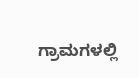ಗ್ರಾಮಗಳಲ್ಲಿ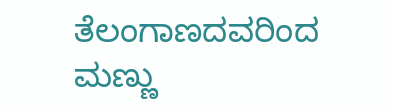ತೆಲಂಗಾಣದವರಿಂದ ಮಣ್ಣು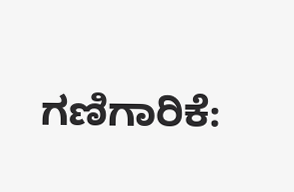ಗಣಿಗಾರಿಕೆ: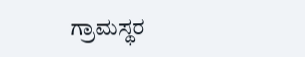ಗ್ರಾಮಸ್ಥರ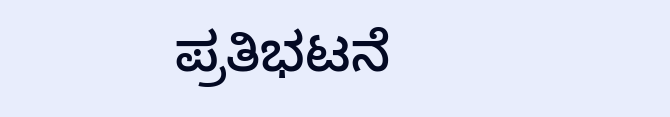ಪ್ರತಿಭಟನೆ